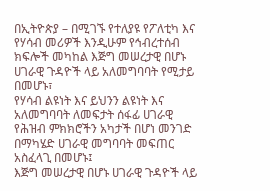በኢትዮጵያ – በሚገኙ የተለያዩ የፖለቲካ እና የሃሳብ መሪዎች እንዲሁም የኅብረተሰብ ክፍሎች መካከል እጅግ መሠረታዊ በሆኑ ሀገራዊ ጉዳዮች ላይ አለመግባባት የሚታይ በመሆኑ፣
የሃሳብ ልዩነት እና ይህንን ልዩነት እና አለመግባባት ለመፍታት ሰፋፊ ሀገራዊ የሕዝብ ምክክሮችን አካታች በሆነ መንገድ በማካሄድ ሀገራዊ መግባባት መፍጠር አስፈላጊ በመሆኑ፤
እጅግ መሠረታዊ በሆኑ ሀገራዊ ጉዳዮች ላይ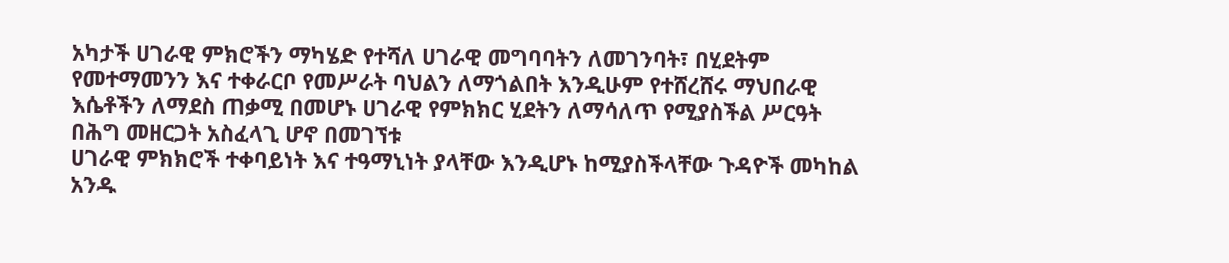አካታች ሀገራዊ ምክሮችን ማካሄድ የተሻለ ሀገራዊ መግባባትን ለመገንባት፣ በሂደትም የመተማመንን እና ተቀራርቦ የመሥራት ባህልን ለማጎልበት እንዲሁም የተሸረሸሩ ማህበራዊ እሴቶችን ለማደስ ጠቃሚ በመሆኑ ሀገራዊ የምክክር ሂደትን ለማሳለጥ የሚያስችል ሥርዓት በሕግ መዘርጋት አስፈላጊ ሆኖ በመገኘቱ
ሀገራዊ ምክክሮች ተቀባይነት እና ተዓማኒነት ያላቸው እንዲሆኑ ከሚያስችላቸው ጉዳዮች መካከል አንዱ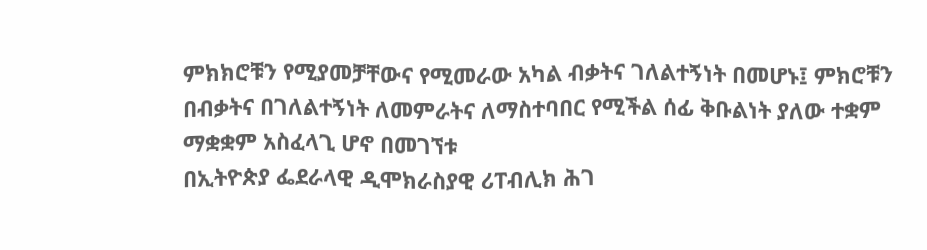ምክክሮቹን የሚያመቻቸውና የሚመራው አካል ብቃትና ገለልተኝነት በመሆኑ፤ ምክሮቹን በብቃትና በገለልተኝነት ለመምራትና ለማስተባበር የሚችል ሰፊ ቅቡልነት ያለው ተቋም ማቋቋም አስፈላጊ ሆኖ በመገኘቱ
በኢትዮጵያ ፌደራላዊ ዲሞክራስያዊ ሪፐብሊክ ሕገ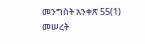መንግስት አንቀጽ 55(1) መሠረት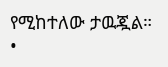የሚከተለው ታዉጇል።
•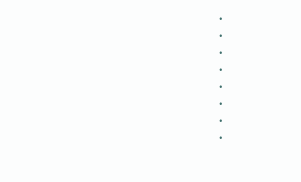•
•
•
•
•
•
•
•